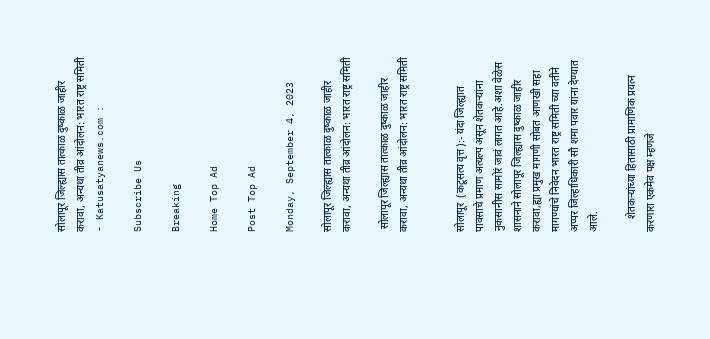सोलापूर जिल्ह्यास तात्काळ दुष्काळ जाहीर करावा, अन्यथा तीव्र आंदोलन: भारत राष्ट्र समिती - Katusatyanews.com :

Subscribe Us

Breaking

Home Top Ad

Post Top Ad

Monday, September 4, 2023

सोलापूर जिल्ह्यास तात्काळ दुष्काळ जाहीर करावा, अन्यथा तीव्र आंदोलन: भारत राष्ट्र समिती

 सोलापूर जिल्ह्यास तात्काळ दुष्काळ जाहीर करावा, अन्यथा तीव्र आंदोलन: भारत राष्ट्र समिती


सोलापूर  (कटूसत्य वृत्त):- यंदा जिल्ह्यात पावसाचे प्रमाण अत्यल्प असून शेतकऱ्यांना नुकसानीस सामोरं जावं लागत आहे.अशा वेळेस शासनाने सोलापूर जिल्ह्यास दुष्काळ जाहीर करावा,ह्या प्रमुख मागणी सोबत आणखी सहा मागण्यांचे निवेदन भारत राष्ट्र समिती च्या वतीने अप्पर जिल्हाधिकारी सौ शमा पवार यांना देण्यात आले.

     शेतकऱ्यांच्या हितासाठी प्रामाणिक प्रयत्न करणारा एकमेव पक्ष म्हणजे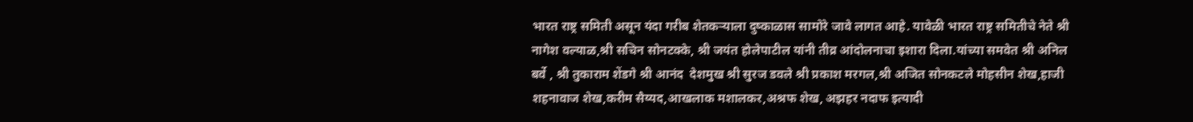भारत राष्ट्र समिती असून यंदा गरीब शेतकऱ्याला दुष्काळास सामोरे जावे लागत आहे. यावेळी भारत राष्ट्र समितीचे नेते श्री नागेश वल्याळ,श्री सचिन सोनटक्के, श्री जयंत होलेपाटील यांनी तीव्र आंदोलनाचा इशारा दिला.यांच्या समवेत श्री अनिल बर्वे , श्री तुकाराम शेंडगे श्री आनंद  देशमुख श्री सुरज डवले श्री प्रकाश मरगल,श्री अजित सोनकटले मोहसीन शेख,हाजी शहनावाज शेख,करीम सैय्यद,आखलाक मशालकर,अश्रफ शेख, अझहर नदाफ इत्यादी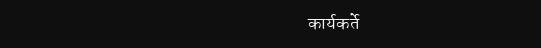कार्यकर्ते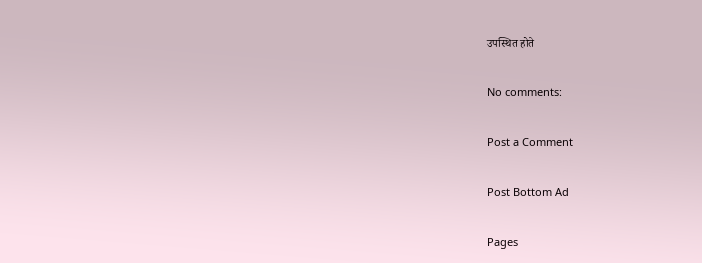उपस्थित होते

No comments:

Post a Comment

Post Bottom Ad

Pages